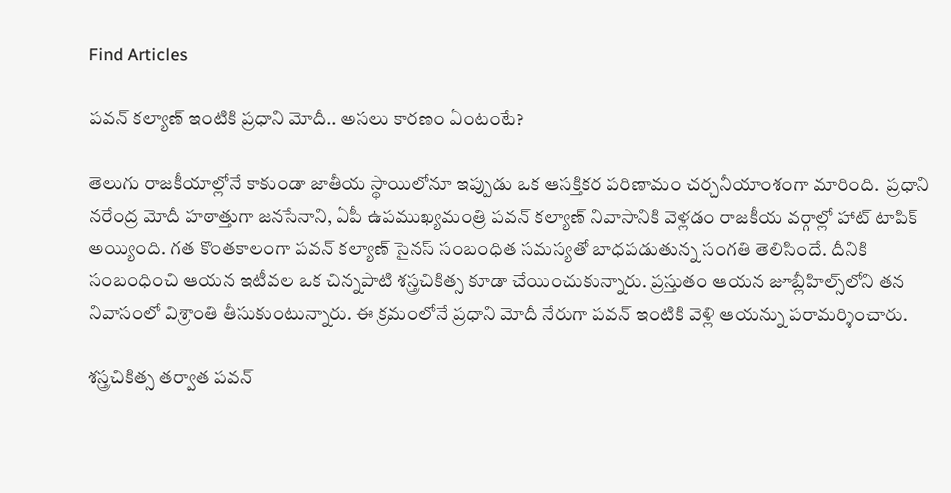Find Articles

పవన్ కల్యాణ్ ఇంటికి ప్రధాని మోదీ.. అసలు కారణం ఏంటంటే?

తెలుగు రాజకీయాల్లోనే కాకుండా జాతీయ స్థాయిలోనూ ఇప్పుడు ఒక ఆసక్తికర పరిణామం చర్చనీయాంశంగా మారింది.  ప్రధాని నరేంద్ర మోదీ హఠాత్తుగా జనసేనాని, ఏపీ ఉపముఖ్యమంత్రి పవన్ కల్యాణ్ నివాసానికి వెళ్లడం రాజకీయ వర్గాల్లో హాట్ టాపిక్ అయ్యింది. గత కొంతకాలంగా పవన్ కల్యాణ్ సైనస్ సంబంధిత సమస్యతో బాధపడుతున్న సంగతి తెలిసిందే. దీనికి సంబంధించి ఆయన ఇటీవల ఒక చిన్నపాటి శస్త్రచికిత్స కూడా చేయించుకున్నారు. ప్రస్తుతం ఆయన జూబ్లీహిల్స్‌లోని తన నివాసంలో విశ్రాంతి తీసుకుంటున్నారు. ఈ క్రమంలోనే ప్రధాని మోదీ నేరుగా పవన్ ఇంటికి వెళ్లి ఆయన్ను పరామర్శించారు.

శస్త్రచికిత్స తర్వాత పవన్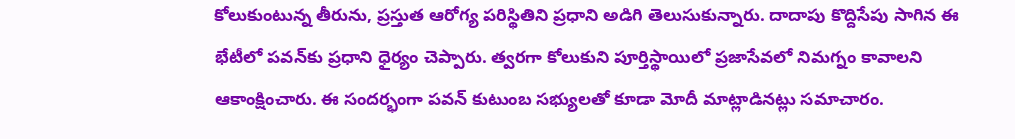కోలుకుంటున్న తీరును, ప్రస్తుత ఆరోగ్య పరిస్థితిని ప్రధాని అడిగి తెలుసుకున్నారు. దాదాపు కొద్దిసేపు సాగిన ఈ భేటీలో పవన్‌కు ప్రధాని ధైర్యం చెప్పారు. త్వరగా కోలుకుని పూర్తిస్థాయిలో ప్రజాసేవలో నిమగ్నం కావాలని ఆకాంక్షించారు. ఈ సందర్భంగా పవన్ కుటుంబ సభ్యులతో కూడా మోదీ మాట్లాడినట్లు సమాచారం.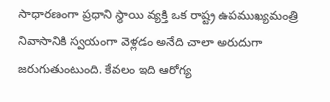సాధారణంగా ప్రధాని స్థాయి వ్యక్తి ఒక రాష్ట్ర ఉపముఖ్యమంత్రి నివాసానికి స్వయంగా వెళ్లడం అనేది చాలా అరుదుగా జరుగుతుంటుంది. కేవలం ఇది ఆరోగ్య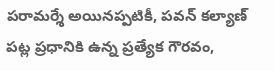పరామర్శే అయినప్పటికీ, పవన్ కల్యాణ్ పట్ల ప్రధానికి ఉన్న ప్రత్యేక గౌరవం,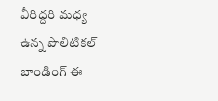వీరిద్దరి మధ్య ఉన్న పొలిటికల్ బాండింగ్ ఈ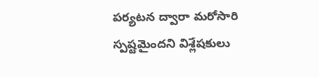పర్యటన ద్వారా మరోసారి స్పష్టమైందని విశ్లేషకులు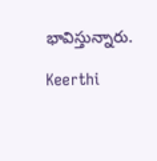భావిస్తున్నారు.

Keerthi